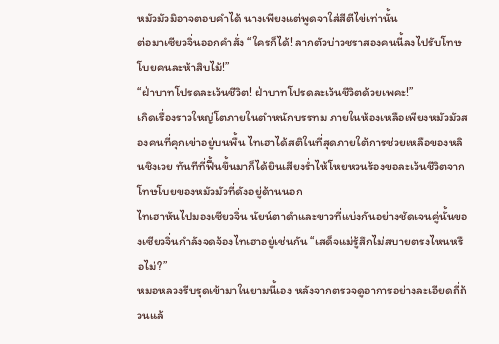หมัวมัวมิอาจตอบคำได้ นางเพียงแต่พูดจาใส่สีตีไข่เท่านั้น
ต่อมาเซียวจิ่นออกคำสั่ง “ใครก็ได้! ลากตัวบ่าวชราสองคนนี้ลงไปรับโทษโบยคนละห้าสิบไม้!”
“ฝ่าบาทโปรดละเว้นชีวิต! ฝ่าบาทโปรดละเว้นชีวิตด้วยเพคะ!”
เกิดเรื่องราวใหญ่โตภายในตำหนักบรรทม ภายในห้องเหลือเพียงหมัวมัวสองคนที่คุกเข่าอยู่บนพื้น ไทเฮาได้สติในที่สุดภายใต้การช่วยเหลือของหลินชิงเวย ทันทีที่ฟื้นขึ้นมาก็ได้ยินเสียงร่ำไห้โหยหวนร้องขอละเว้นชีวิตจากโทษโบยของหมัวมัวที่ดังอยู่ด้านนอก
ไทเฮาหันไปมองเซียวจิ่น นัยน์ตาดำและขาวที่แบ่งกันอย่างชัดเจนคู่นั้นของเซียวจิ่นกำลังจดจ้องไทเฮาอยู่เช่นกัน “เสด็จแม่รู้สึกไม่สบายตรงไหนหรือไม่?”
หมอหลวงรีบรุดเข้ามาในยามนี้เอง หลังจากตรวจดูอาการอย่างละเอียดถี่ถ้วนแล้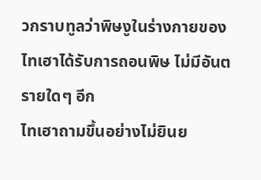วกราบทูลว่าพิษงูในร่างกายของไทเฮาได้รับการถอนพิษ ไม่มีอันตรายใดๆ อีก
ไทเฮาถามขึ้นอย่างไม่ยินย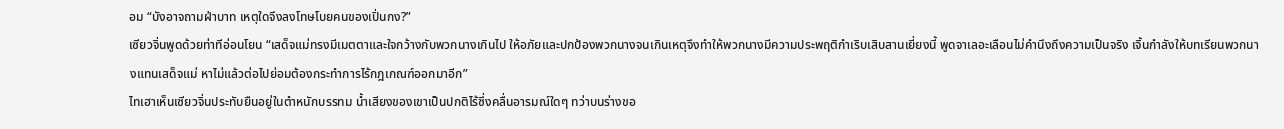อม “บังอาจถามฝ่าบาท เหตุใดจึงลงโทษโบยคนของเปิ่นกง?”
เซียวจิ่นพูดด้วยท่าทีอ่อนโยน “เสด็จแม่ทรงมีเมตตาและใจกว้างกับพวกนางเกินไป ให้อภัยและปกป้องพวกนางจนเกินเหตุจึงทำให้พวกนางมีความประพฤติกำเริบเสิบสานเยี่ยงนี้ พูดจาเลอะเลือนไม่คำนึงถึงความเป็นจริง เจิ้นกำลังให้บทเรียนพวกนางแทนเสด็จแม่ หาไม่แล้วต่อไปย่อมต้องกระทำการไร้กฎเกณฑ์ออกมาอีก”
ไทเฮาเห็นเซียวจิ่นประทับยืนอยู่ในตำหนักบรรทม น้ำเสียงของเขาเป็นปกติไร้ซึ่งคลื่นอารมณ์ใดๆ ทว่าบนร่างขอ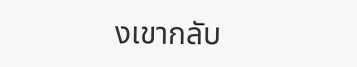งเขากลับ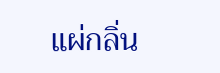แผ่กลิ่น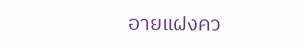อายแฝงคว